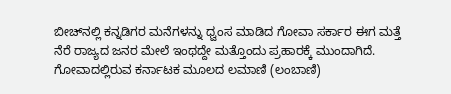ಬೀಚ್‌ನಲ್ಲಿ ಕನ್ನಡಿಗರ ಮನೆಗಳನ್ನು ಧ್ವಂಸ ಮಾಡಿದ ಗೋವಾ ಸರ್ಕಾರ ಈಗ ಮತ್ತೆ ನೆರೆ ರಾಜ್ಯದ ಜನರ ಮೇಲೆ ಇಂಥದ್ದೇ ಮತ್ತೊಂದು ಪ್ರಹಾರಕ್ಕೆ ಮುಂದಾಗಿದೆ. ಗೋವಾದಲ್ಲಿರುವ ಕರ್ನಾಟಕ ಮೂಲದ ಲಮಾಣಿ (ಲಂಬಾಣಿ)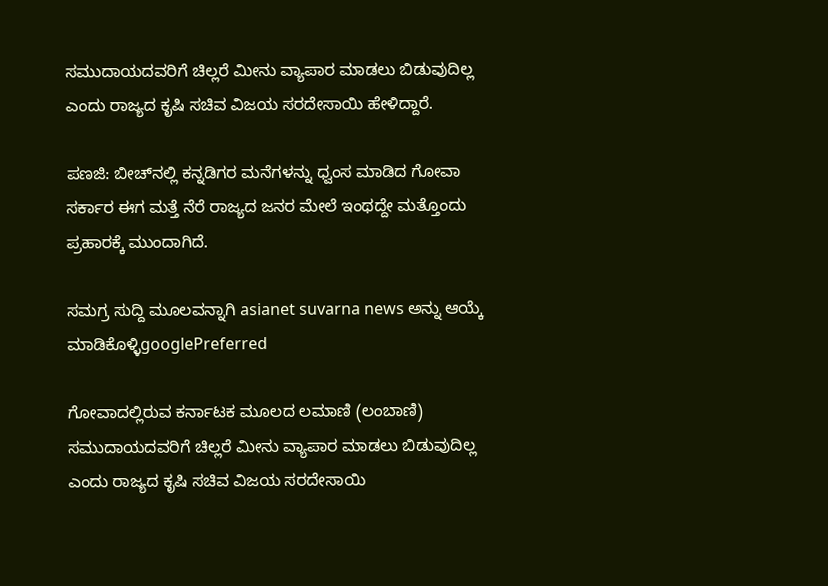ಸಮುದಾಯದವರಿಗೆ ಚಿಲ್ಲರೆ ಮೀನು ವ್ಯಾಪಾರ ಮಾಡಲು ಬಿಡುವುದಿಲ್ಲ ಎಂದು ರಾಜ್ಯದ ಕೃಷಿ ಸಚಿವ ವಿಜಯ ಸರದೇಸಾಯಿ ಹೇಳಿದ್ದಾರೆ.

ಪಣಜಿ: ಬೀಚ್‌ನಲ್ಲಿ ಕನ್ನಡಿಗರ ಮನೆಗಳನ್ನು ಧ್ವಂಸ ಮಾಡಿದ ಗೋವಾ ಸರ್ಕಾರ ಈಗ ಮತ್ತೆ ನೆರೆ ರಾಜ್ಯದ ಜನರ ಮೇಲೆ ಇಂಥದ್ದೇ ಮತ್ತೊಂದು ಪ್ರಹಾರಕ್ಕೆ ಮುಂದಾಗಿದೆ.

ಸಮಗ್ರ ಸುದ್ದಿ ಮೂಲವನ್ನಾಗಿ asianet suvarna news ಅನ್ನು ಆಯ್ಕೆ ಮಾಡಿಕೊಳ್ಳಿgooglePreferred

ಗೋವಾದಲ್ಲಿರುವ ಕರ್ನಾಟಕ ಮೂಲದ ಲಮಾಣಿ (ಲಂಬಾಣಿ) ಸಮುದಾಯದವರಿಗೆ ಚಿಲ್ಲರೆ ಮೀನು ವ್ಯಾಪಾರ ಮಾಡಲು ಬಿಡುವುದಿಲ್ಲ ಎಂದು ರಾಜ್ಯದ ಕೃಷಿ ಸಚಿವ ವಿಜಯ ಸರದೇಸಾಯಿ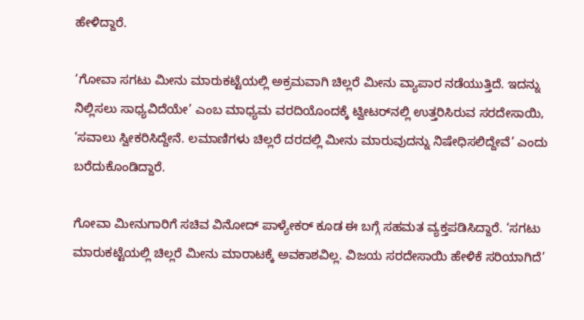ಹೇಳಿದ್ದಾರೆ.

‘ಗೋವಾ ಸಗಟು ಮೀನು ಮಾರುಕಟ್ಟೆಯಲ್ಲಿ ಅಕ್ರಮವಾಗಿ ಚಿಲ್ಲರೆ ಮೀನು ವ್ಯಾಪಾರ ನಡೆಯುತ್ತಿದೆ. ಇದನ್ನು ನಿಲ್ಲಿಸಲು ಸಾಧ್ಯವಿದೆಯೇ’ ಎಂಬ ಮಾಧ್ಯಮ ವರದಿಯೊಂದಕ್ಕೆ ಟ್ವೀಟರ್‌ನಲ್ಲಿ ಉತ್ತರಿಸಿರುವ ಸರದೇಸಾಯಿ, ‘ಸವಾಲು ಸ್ವೀಕರಿಸಿದ್ದೇನೆ. ಲಮಾಣಿಗಳು ಚಿಲ್ಲರೆ ದರದಲ್ಲಿ ಮೀನು ಮಾರುವುದನ್ನು ನಿಷೇಧಿಸಲಿದ್ದೇವೆ’ ಎಂದು ಬರೆದುಕೊಂಡಿದ್ದಾರೆ.

ಗೋವಾ ಮೀನುಗಾರಿಗೆ ಸಚಿವ ವಿನೋದ್ ಪಾಳ್ಯೇಕರ್ ಕೂಡ ಈ ಬಗ್ಗೆ ಸಹಮತ ವ್ಯಕ್ತಪಡಿಸಿದ್ದಾರೆ. ‘ಸಗಟು ಮಾರುಕಟ್ಟೆಯಲ್ಲಿ ಚಿಲ್ಲರೆ ಮೀನು ಮಾರಾಟಕ್ಕೆ ಅವಕಾಶವಿಲ್ಲ. ವಿಜಯ ಸರದೇಸಾಯಿ ಹೇಳಿಕೆ ಸರಿಯಾಗಿದೆ’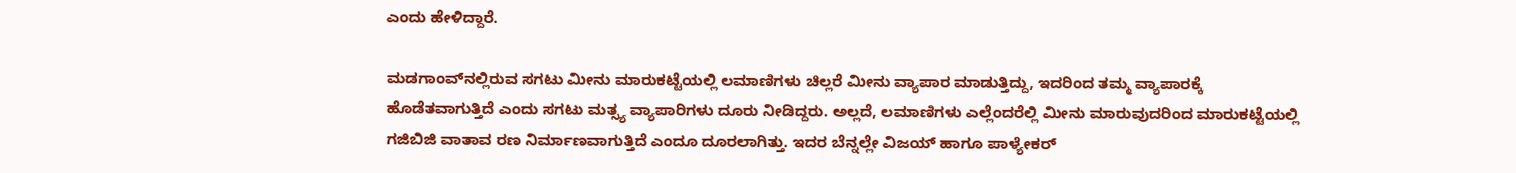ಎಂದು ಹೇಳಿದ್ದಾರೆ.

ಮಡಗಾಂವ್‌ನಲ್ಲಿರುವ ಸಗಟು ಮೀನು ಮಾರುಕಟ್ಟೆಯಲ್ಲಿ ಲಮಾಣಿಗಳು ಚಿಲ್ಲರೆ ಮೀನು ವ್ಯಾಪಾರ ಮಾಡುತ್ತಿದ್ದು, ಇದರಿಂದ ತಮ್ಮ ವ್ಯಾಪಾರಕ್ಕೆ ಹೊಡೆತವಾಗುತ್ತಿದೆ ಎಂದು ಸಗಟು ಮತ್ಸ್ಯ ವ್ಯಾಪಾರಿಗಳು ದೂರು ನೀಡಿದ್ದರು. ಅಲ್ಲದೆ, ಲಮಾಣಿಗಳು ಎಲ್ಲೆಂದರೆಲ್ಲಿ ಮೀನು ಮಾರುವುದರಿಂದ ಮಾರುಕಟ್ಟೆಯಲ್ಲಿ ಗಜಿಬಿಜಿ ವಾತಾವ ರಣ ನಿರ್ಮಾಣವಾಗುತ್ತಿದೆ ಎಂದೂ ದೂರಲಾಗಿತ್ತು. ಇದರ ಬೆನ್ನಲ್ಲೇ ವಿಜಯ್ ಹಾಗೂ ಪಾಳ್ಯೇಕರ್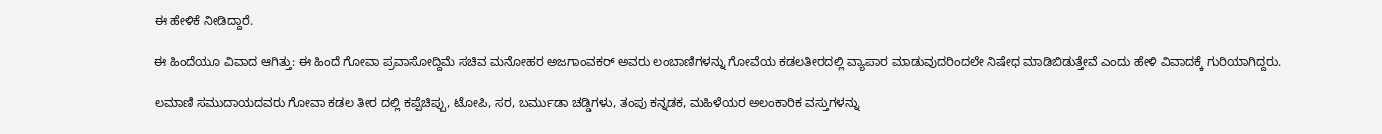ಈ ಹೇಳಿಕೆ ನೀಡಿದ್ದಾರೆ.

ಈ ಹಿಂದೆಯೂ ವಿವಾದ ಆಗಿತ್ತು: ಈ ಹಿಂದೆ ಗೋವಾ ಪ್ರವಾಸೋದ್ದಿಮೆ ಸಚಿವ ಮನೋಹರ ಅಜಗಾಂವಕರ್ ಅವರು ಲಂಬಾಣಿಗಳನ್ನು ಗೋವೆಯ ಕಡಲತೀರದಲ್ಲಿ ವ್ಯಾಪಾರ ಮಾಡುವುದರಿಂದಲೇ ನಿಷೇಧ ಮಾಡಿಬಿಡುತ್ತೇವೆ ಎಂದು ಹೇಳಿ ವಿವಾದಕ್ಕೆ ಗುರಿಯಾಗಿದ್ದರು.

ಲಮಾಣಿ ಸಮುದಾಯದವರು ಗೋವಾ ಕಡಲ ತೀರ ದಲ್ಲಿ ಕಪ್ಪೆಚಿಪ್ಪು, ಟೋಪಿ, ಸರ, ಬರ್ಮುಡಾ ಚಡ್ಡಿಗಳು, ತಂಪು ಕನ್ನಡಕ, ಮಹಿಳೆಯರ ಅಲಂಕಾರಿಕ ವಸ್ತುಗಳನ್ನು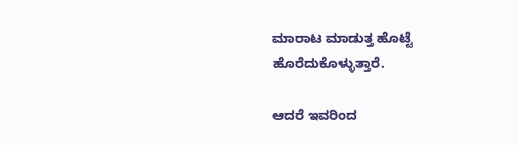ಮಾರಾಟ ಮಾಡುತ್ತ ಹೊಟ್ಟೆ ಹೊರೆದುಕೊಳ್ಳುತ್ತಾರೆ.

ಆದರೆ ಇವರಿಂದ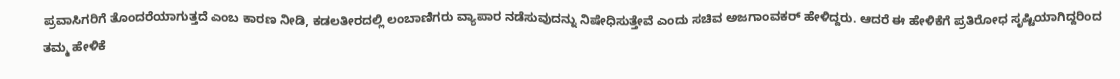ಪ್ರವಾಸಿಗರಿಗೆ ತೊಂದರೆಯಾಗುತ್ತದೆ ಎಂಬ ಕಾರಣ ನೀಡಿ, ಕಡಲತೀರದಲ್ಲಿ ಲಂಬಾಣಿಗರು ವ್ಯಾಪಾರ ನಡೆಸುವುದನ್ನು ನಿಷೇಧಿಸುತ್ತೇವೆ ಎಂದು ಸಚಿವ ಅಜಗಾಂವಕರ್ ಹೇಳಿದ್ದರು. ಆದರೆ ಈ ಹೇಳಿಕೆಗೆ ಪ್ರತಿರೋಧ ಸೃಷ್ಟಿಯಾಗಿದ್ದರಿಂದ ತಮ್ಮ ಹೇಳಿಕೆ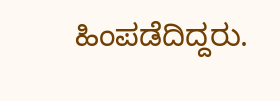ಹಿಂಪಡೆದಿದ್ದರು.